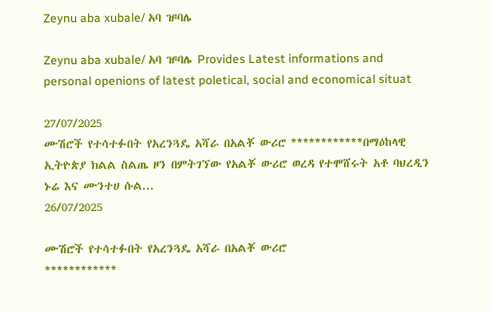Zeynu aba xubale/ አባ ዡባሌ

Zeynu aba xubale/ አባ ዡባሌ Provides Latest informations and personal openions of latest poletical, social and economical situat

27/07/2025
ሙሽሮች የተሳተፉበት የአረንጓዴ አሻራ በአልቾ ውሪሮ ************በማዕከላዊ ኢትዮጵያ ክልል ስልጤ ዞን በምትገኘው የአልቾ ውሪሮ ወረዳ የተሞሸሩት አቶ ባህረዲን ኑሬ እና ሙንተሀ ሱል...
26/07/2025

ሙሽሮች የተሳተፉበት የአረንጓዴ አሻራ በአልቾ ውሪሮ
************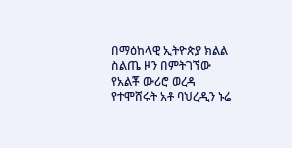በማዕከላዊ ኢትዮጵያ ክልል ስልጤ ዞን በምትገኘው የአልቾ ውሪሮ ወረዳ የተሞሸሩት አቶ ባህረዲን ኑሬ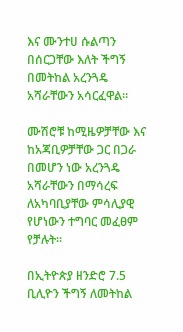እና ሙንተሀ ሱልጣን በሰርጋቸው እለት ችግኝ በመትከል አረንጓዴ አሻራቸውን አሳርፈዋል።

ሙሽሮቹ ከሚዜዎቻቸው እና ከአጃቢዎቻቸው ጋር በጋራ በመሆን ነው አረንጓዴ አሻራቸውን በማሳረፍ ለአካባቢያቸው ምሳሊያዊ የሆነውን ተግባር መፈፀም የቻሉት።

በኢትዮጵያ ዘንድሮ 7.5 ቢሊዮን ችግኝ ለመትከል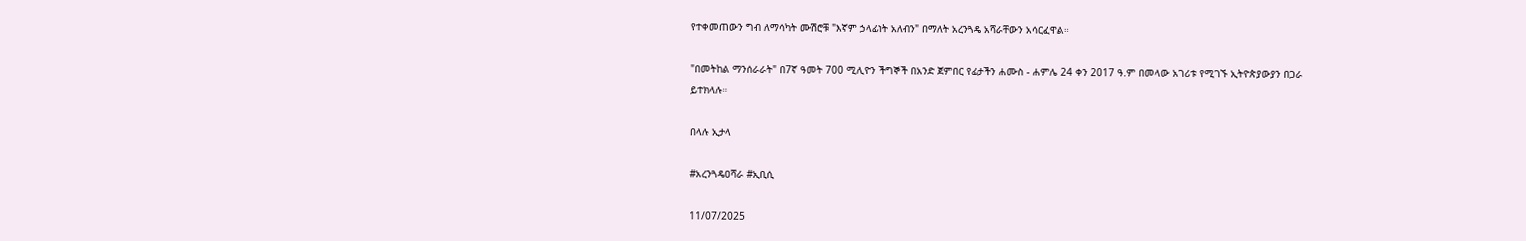የተቀመጠውን ግብ ለማሳካት ሙሽሮቹ "እኛም ኃላፊነት አለብን" በማለት አረንጓዴ አሻራቸውን አሳርፈዋል።

"በመትከል ማንሰራራት" በ7ኛ ዓመት 700 ሚሊዮን ችግኞች በአንድ ጀምበር የፊታችን ሐሙስ - ሐምሌ 24 ቀን 2017 ዓ.ም በመላው አገሪቱ የሚገኙ ኢትዮጵያውያን በጋራ ይተክላሉ።

በላሉ ኢታላ

#አረንጓዴዐሻራ #ኢቢሲ

11/07/2025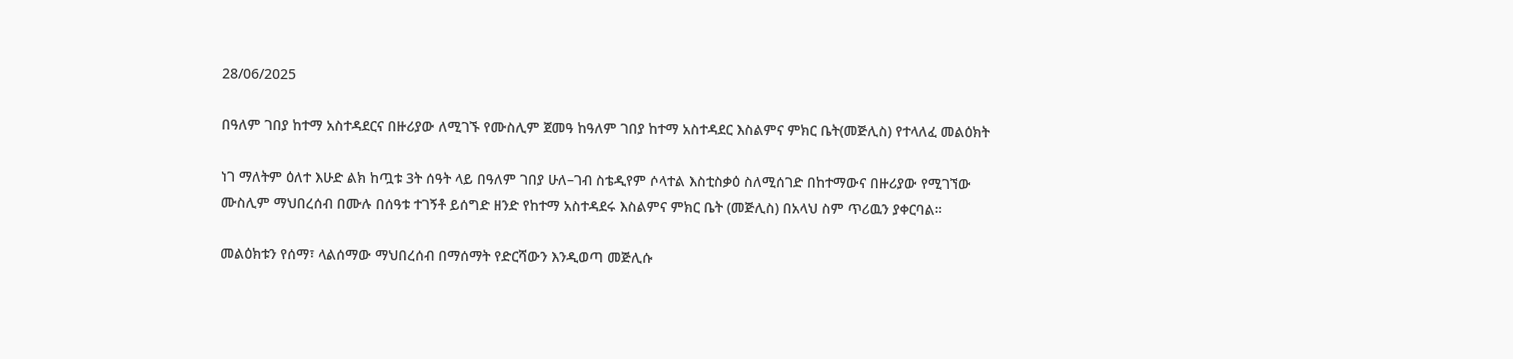28/06/2025

በዓለም ገበያ ከተማ አስተዳደርና በዙሪያው ለሚገኙ የሙስሊም ጀመዓ ከዓለም ገበያ ከተማ አስተዳደር እስልምና ምክር ቤት(መጅሊስ) የተላለፈ መልዕክት

ነገ ማለትም ዕለተ እሁድ ልክ ከጧቱ 3ት ሰዓት ላይ በዓለም ገበያ ሁለ–ገብ ስቴዲየም ሶላተል እስቲስቃዕ ስለሚሰገድ በከተማውና በዙሪያው የሚገኘው ሙስሊም ማህበረሰብ በሙሉ በሰዓቱ ተገኝቶ ይሰግድ ዘንድ የከተማ አስተዳደሩ እስልምና ምክር ቤት (መጅሊስ) በአላህ ስም ጥሪዉን ያቀርባል።

መልዕክቱን የሰማ፣ ላልሰማው ማህበረሰብ በማሰማት የድርሻውን እንዲወጣ መጅሊሱ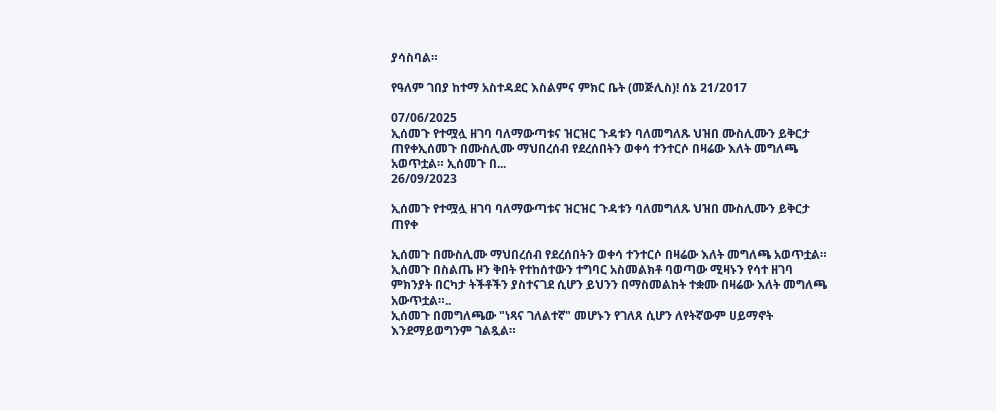ያሳስባል።

የዓለም ገበያ ከተማ አስተዳደር እስልምና ምክር ቤት (መጅሊስ)! ሰኔ 21/2017

07/06/2025
ኢሰመጉ የተሟሏ ዘገባ ባለማውጣቱና ዝርዝር ጉዳቱን ባለመግለጹ ህዝበ ሙስሊሙን ይቅርታ ጠየቀኢሰመጉ በሙስሊሙ ማህበረሰብ የደረሰበትን ወቀሳ ተንተርሶ በዛሬው እለት መግለጫ አወጥቷል። ኢሰመጉ በ...
26/09/2023

ኢሰመጉ የተሟሏ ዘገባ ባለማውጣቱና ዝርዝር ጉዳቱን ባለመግለጹ ህዝበ ሙስሊሙን ይቅርታ ጠየቀ

ኢሰመጉ በሙስሊሙ ማህበረሰብ የደረሰበትን ወቀሳ ተንተርሶ በዛሬው እለት መግለጫ አወጥቷል። ኢሰመጉ በስልጤ ዞን ቅበት የተከሰተውን ተግባር አስመልክቶ ባወጣው ሚዛኑን የሳተ ዘገባ ምክንያት በርካታ ትችቶችን ያስተናገደ ሲሆን ይህንን በማስመልከት ተቋሙ በዛሬው እለት መግለጫ አውጥቷል።..
ኢሰመጉ በመግለጫው "ነጻና ገለልተኛ" መሆኑን የገለጸ ሲሆን ለየትኛውም ሀይማኖት እንደማይወግንም ገልጿል።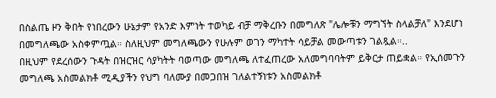በስልጤ ዞን ቅበት የነበረውን ሁኔታም የአንድ እምነት ተወካይ ብቻ ማቅረቡን በመግለጽ "ሌሎቹን ማግኘት ስላልቻለ" እንደሆነ በመግለጫው አስቀምጧል። ስለዚህም መግለጫውን የሁሉም ወገን ማካተት ሳይቻል መውጣቱን ገልጿል።..
በዚህም የደረሰውን ጉዳት በዝርዝር ሳያካትት ባወጣው መግለጫ ለተፈጠረው አለመግባባትም ይቅርታ ጠይቋል። የኢሰመጉን መግለጫ አስመልክቶ ሚዲያችን የህግ ባለሙያ በመጋበዝ ገለልተኝነቱን አስመልክቶ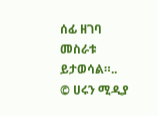ሰፊ ዘገባ መስራቱ ይታወሳል።..
© ሀሩን ሚዲያ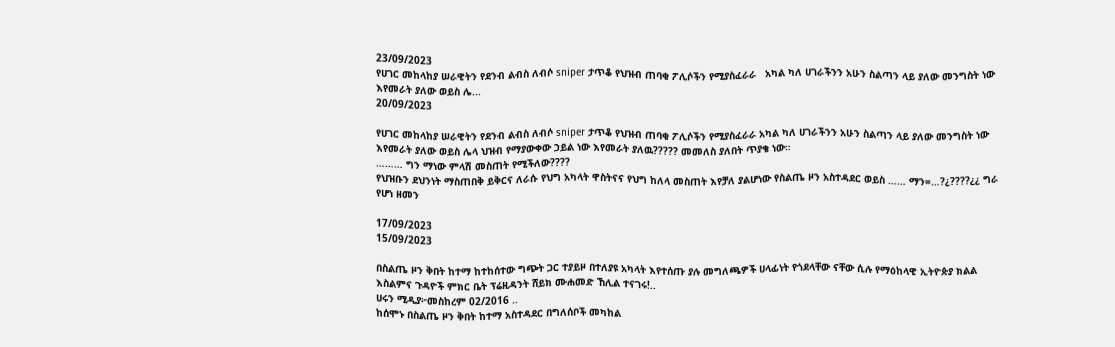23/09/2023
የሀገር መከላከያ ሠራዊትን የደንብ ልብስ ለብሶ sniper ታጥቆ የህዝብ ጠባቂ ፖሊሶችን የሚያስፈራራ   አካል ካለ ሀገራችንን አሁን ስልጣን ላይ ያለው መንግስት ነው እየመራት ያለው ወይስ ሌ...
20/09/2023

የሀገር መከላከያ ሠራዊትን የደንብ ልብስ ለብሶ sniper ታጥቆ የህዝብ ጠባቂ ፖሊሶችን የሚያስፈራራ አካል ካለ ሀገራችንን አሁን ስልጣን ላይ ያለው መንግስት ነው እየመራት ያለው ወይስ ሌላ ህዝብ የማያውቀው ኃይል ነው እየመራት ያለዉ????? መመለስ ያለበት ጥያቄ ነው።
……… ግን ማነው ምላሽ መስጠት የሚችለው????
የህዝቡን ደህንነት ማስጠበቅ ይቅርና ለራሱ የህግ አካላት ዋስትናና የህግ ከለላ መስጠት እየቻለ ያልሆነው የስልጤ ዞን አስተዳደር ወይስ …… ማን=…?¿????¿¿ ግራ የሆነ ዘመን

17/09/2023
15/09/2023

በስልጤ ዞን ቅበት ከተማ ከተከሰተው ግጭት ጋር ተያይዞ በተለያዩ አካላት እየተሰጡ ያሉ መግለጫዎች ሀላፊነት የጎደላቸው ናቸው ሲሉ የማዕከላዊ ኢትዮጵያ ክልል እስልምና ጉዳዮች ምክር ቤት ፕሬዚዳንት ሸይክ ሙሐመድ ኸሊል ተናገሩ!..
ሀሩን ሚዲያ፦መስከረም 02/2016 ..
ከሰሞኑ በስልጤ ዞን ቅበት ከተማ አስተዳደር በግለሰቦች መካከል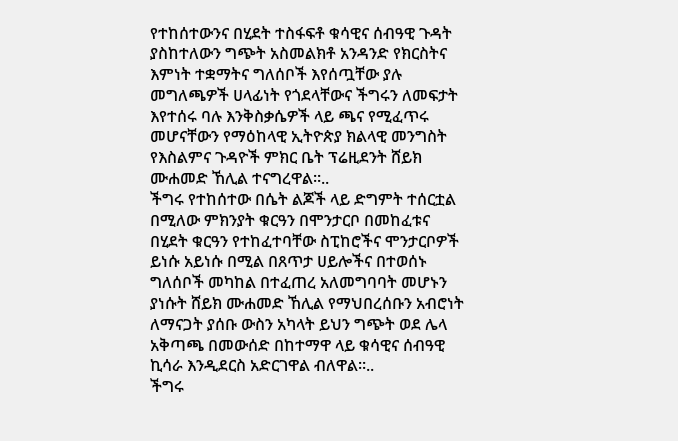የተከሰተውንና በሂደት ተስፋፍቶ ቁሳዊና ሰብዓዊ ጉዳት ያስከተለውን ግጭት አስመልክቶ አንዳንድ የክርስትና እምነት ተቋማትና ግለሰቦች እየሰጧቸው ያሉ መግለጫዎች ሀላፊነት የጎደላቸውና ችግሩን ለመፍታት እየተሰሩ ባሉ እንቅስቃሴዎች ላይ ጫና የሚፈጥሩ መሆናቸውን የማዕከላዊ ኢትዮጵያ ክልላዊ መንግስት የእስልምና ጉዳዮች ምክር ቤት ፕሬዚደንት ሸይክ ሙሐመድ ኸሊል ተናግረዋል።..
ችግሩ የተከሰተው በሴት ልጆች ላይ ድግምት ተሰርቷል በሚለው ምክንያት ቁርዓን በሞንታርቦ በመከፈቱና በሂደት ቁርዓን የተከፈተባቸው ስፒከሮችና ሞንታርቦዎች ይነሱ አይነሱ በሚል በጸጥታ ሀይሎችና በተወሰኑ ግለሰቦች መካከል በተፈጠረ አለመግባባት መሆኑን ያነሱት ሸይክ ሙሐመድ ኸሊል የማህበረሰቡን አብሮነት ለማናጋት ያሰቡ ውስን አካላት ይህን ግጭት ወደ ሌላ አቅጣጫ በመውሰድ በከተማዋ ላይ ቁሳዊና ሰብዓዊ ኪሳራ እንዲደርስ አድርገዋል ብለዋል።..
ችግሩ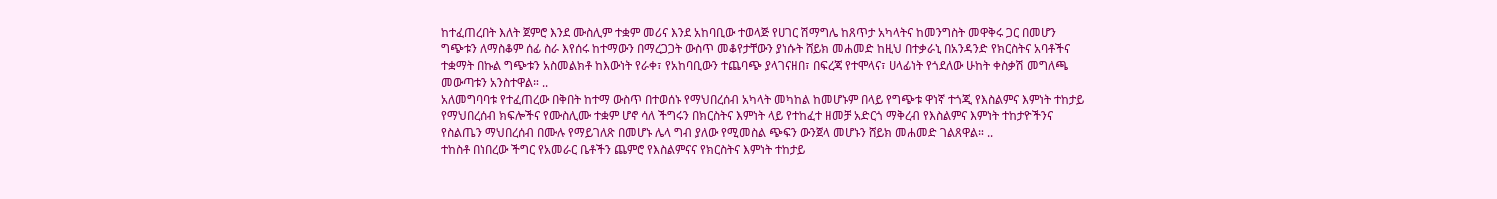ከተፈጠረበት እለት ጀምሮ እንደ ሙስሊም ተቋም መሪና እንደ አከባቢው ተወላጅ የሀገር ሽማግሌ ከጸጥታ አካላትና ከመንግስት መዋቅሩ ጋር በመሆን ግጭቱን ለማስቆም ሰፊ ስራ እየሰሩ ከተማውን በማረጋጋት ውስጥ መቆየታቸውን ያነሱት ሸይክ መሐመድ ከዚህ በተቃራኒ በአንዳንድ የክርስትና አባቶችና ተቋማት በኩል ግጭቱን አስመልክቶ ከእውነት የራቀ፣ የአከባቢውን ተጨባጭ ያላገናዘበ፣ በፍረጃ የተሞላና፣ ሀላፊነት የጎደለው ሁከት ቀስቃሽ መግለጫ መውጣቱን አንስተዋል። ..
አለመግባባቱ የተፈጠረው በቅበት ከተማ ውስጥ በተወሰኑ የማህበረሰብ አካላት መካከል ከመሆኑም በላይ የግጭቱ ዋነኛ ተጎጂ የእስልምና እምነት ተከታይ የማህበረሰብ ክፍሎችና የሙስሊሙ ተቋም ሆኖ ሳለ ችግሩን በክርስትና እምነት ላይ የተከፈተ ዘመቻ አድርጎ ማቅረብ የእስልምና እምነት ተከታዮችንና የስልጤን ማህበረሰብ በሙሉ የማይገለጽ በመሆኑ ሌላ ግብ ያለው የሚመስል ጭፍን ውንጀላ መሆኑን ሸይክ መሐመድ ገልጸዋል። ..
ተከስቶ በነበረው ችግር የአመራር ቤቶችን ጨምሮ የእስልምናና የክርስትና እምነት ተከታይ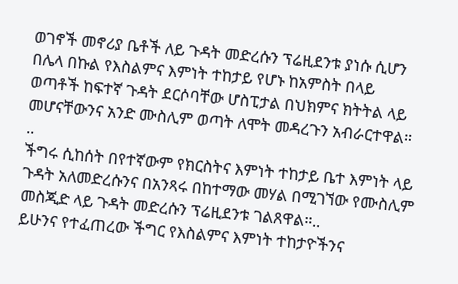ወገኖች መኖሪያ ቤቶች ለይ ጉዳት መድረሱን ፕሬዚደንቱ ያነሱ ሲሆን በሌላ በኩል የእስልምና እምነት ተከታይ የሆኑ ከአምስት በላይ ወጣቶች ከፍተኛ ጉዳት ደርሶባቸው ሆስፒታል በህክምና ክትትል ላይ መሆናቸውንና አንድ ሙስሊም ወጣት ለሞት መዳረጉን አብራርተዋል። ..
ችግሩ ሲከሰት በየተኛውም የክርስትና እምነት ተከታይ ቤተ እምነት ላይ ጉዳት አለመድረሱንና በአንጻሩ በከተማው መሃል በሚገኘው የሙስሊም መስጂድ ላይ ጉዳት መድረሱን ፕሬዚደንቱ ገልጸዋል።..
ይሁንና የተፈጠረው ችግር የእስልምና እምነት ተከታዮችንና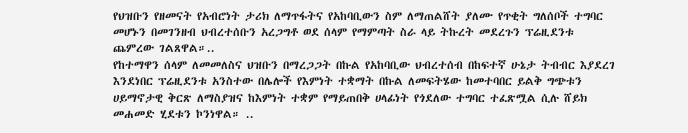የህዝቡን የዘመናት የአብሮነት ታሪክ ለማጥፋትና የአከባቢውን ስም ለማጠልሸት ያለሙ የጥቂት ግለሰቦች ተግባር መሆኑን በመገንዘብ ህብረተሰቡን አረጋግቶ ወደ ሰላም የማምጣት ስራ ላይ ትኩረት መደረጉን ፕሬዚደንቱ ጨምረው ገልጸዋል።..
የከተማዋን ሰላም ለመመለስና ህዝቡን በማረጋጋት በኩል የአከባቢው ህብረተሰብ በከፍተኛ ሁኔታ ትብብር እያደረገ እንደነበር ፕሬዚደንቱ አንስተው በሌሎች የእምነት ተቋማት በኩል ለመፍትሄው ከመተባበር ይልቅ ግጭቱን ሀይማኖታዊ ቅርጽ ለማስያዝና ከእምነት ተቋም የማይጠበቅ ሀላፊነት የጎደለው ተግባር ተፈጽሟል ሲሉ ሸይክ መሐመድ ሂደቱን ኮንነዋል። ..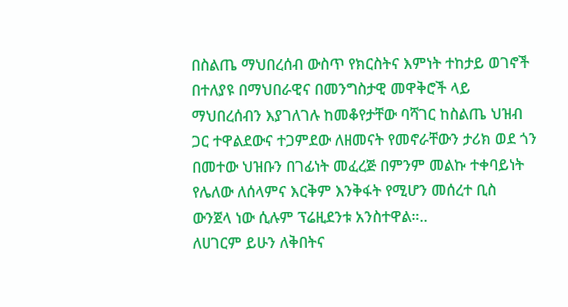በስልጤ ማህበረሰብ ውስጥ የክርስትና እምነት ተከታይ ወገኖች በተለያዩ በማህበራዊና በመንግስታዊ መዋቅሮች ላይ ማህበረሰብን እያገለገሉ ከመቆየታቸው ባሻገር ከስልጤ ህዝብ ጋር ተዋልደውና ተጋምደው ለዘመናት የመኖራቸውን ታሪክ ወደ ጎን በመተው ህዝቡን በገፊነት መፈረጅ በምንም መልኩ ተቀባይነት የሌለው ለሰላምና እርቅም እንቅፋት የሚሆን መሰረተ ቢስ ውንጀላ ነው ሲሉም ፕሬዚደንቱ አንስተዋል።..
ለሀገርም ይሁን ለቅበትና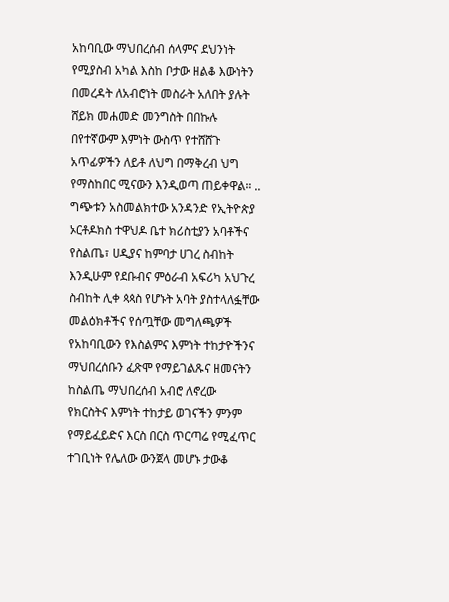አከባቢው ማህበረሰብ ሰላምና ደህንነት የሚያስብ አካል እስከ ቦታው ዘልቆ እውነትን በመረዳት ለአብሮነት መስራት አለበት ያሉት ሸይክ መሐመድ መንግስት በበኩሉ በየተኛውም እምነት ውስጥ የተሸሸጉ አጥፊዎችን ለይቶ ለህግ በማቅረብ ህግ የማስከበር ሚናውን እንዲወጣ ጠይቀዋል። ..
ግጭቱን አስመልክተው አንዳንድ የኢትዮጵያ ኦርቶዶክስ ተዋህዶ ቤተ ክሪስቲያን አባቶችና የስልጤ፣ ሀዲያና ከምባታ ሀገረ ስብከት እንዲሁም የደቡብና ምዕራብ አፍሪካ አህጉረ ስብከት ሊቀ ጳጳስ የሆኑት አባት ያስተላለፏቸው መልዕክቶችና የሰጧቸው መግለጫዎች የአከባቢውን የእስልምና እምነት ተከታዮችንና ማህበረሰቡን ፈጽሞ የማይገልጹና ዘመናትን ከስልጤ ማህበረሰብ አብሮ ለኖረው የክርስትና እምነት ተከታይ ወገናችን ምንም የማይፈይድና እርስ በርስ ጥርጣሬ የሚፈጥር ተገቢነት የሌለው ውንጀላ መሆኑ ታውቆ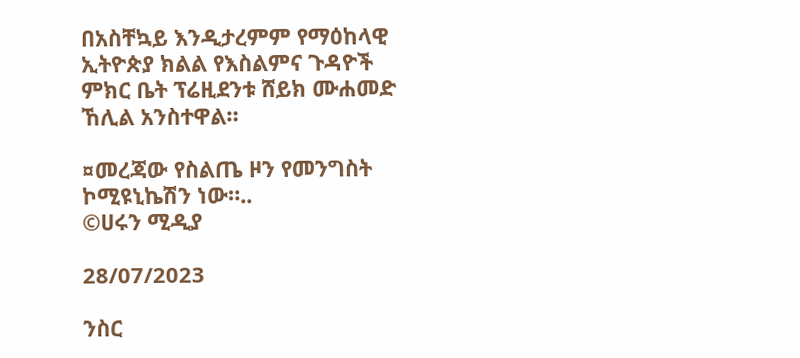በአስቸኳይ እንዲታረምም የማዕከላዊ ኢትዮጵያ ክልል የእስልምና ጉዳዮች ምክር ቤት ፕሬዚደንቱ ሸይክ ሙሐመድ ኸሊል አንስተዋል።

¤መረጃው የስልጤ ዞን የመንግስት ኮሚዩኒኬሽን ነው።..
©ሀሩን ሚዲያ

28/07/2023

ንስር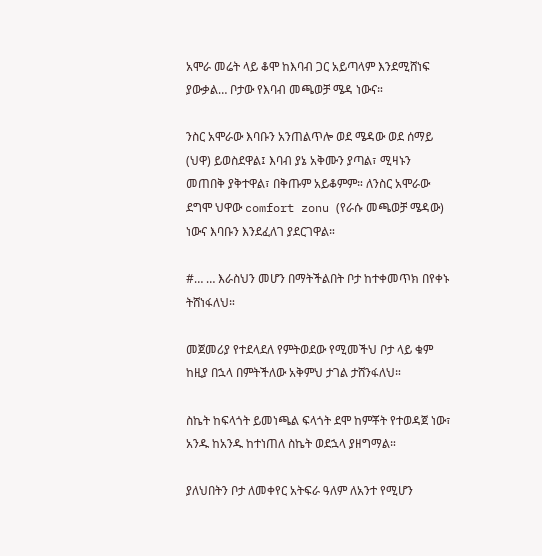አሞራ መሬት ላይ ቆሞ ከእባብ ጋር አይጣላም እንደሚሸነፍ ያውቃል… ቦታው የእባብ መጫወቻ ሜዳ ነውና።

ንስር አሞራው እባቡን አንጠልጥሎ ወደ ሜዳው ወደ ሰማይ (ህዋ) ይወስደዋል፤ እባብ ያኔ አቅሙን ያጣል፣ ሚዛኑን መጠበቅ ያቅተዋል፣ በቅጡም አይቆምም። ለንስር አሞራው ደግሞ ህዋው comfort zonu (የራሱ መጫወቻ ሜዳው) ነውና እባቡን እንደፈለገ ያደርገዋል።

#… … እራስህን መሆን በማትችልበት ቦታ ከተቀመጥክ በየቀኑ ትሸነፋለህ።

መጀመሪያ የተደላደለ የምትወደው የሚመችህ ቦታ ላይ ቁም ከዚያ በኋላ በምትችለው አቅምህ ታገል ታሸንፋለህ።

ስኬት ከፍላጎት ይመነጫል ፍላጎት ደሞ ከምቾት የተወዳጀ ነው፣ አንዱ ከአንዱ ከተነጠለ ስኬት ወደኋላ ያዘግማል።

ያለህበትን ቦታ ለመቀየር አትፍራ ዓለም ለአንተ የሚሆን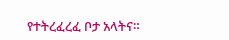የተትረፈረፈ ቦታ አላትና።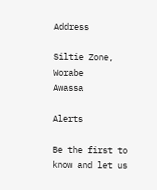Address

Siltie Zone, Worabe
Awassa

Alerts

Be the first to know and let us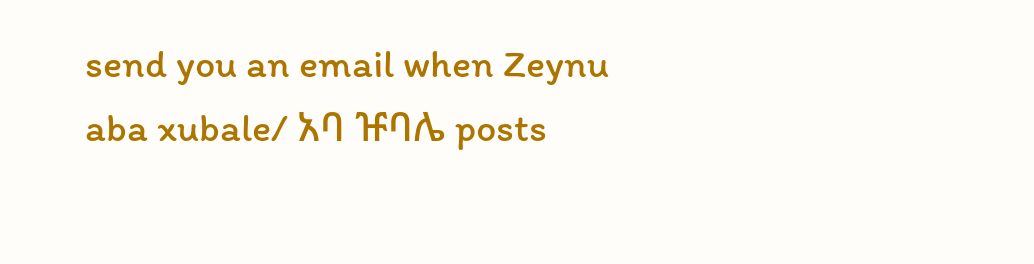send you an email when Zeynu aba xubale/ አባ ዡባሌ posts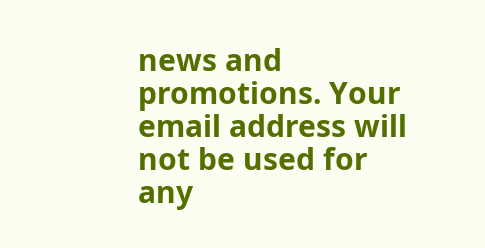news and promotions. Your email address will not be used for any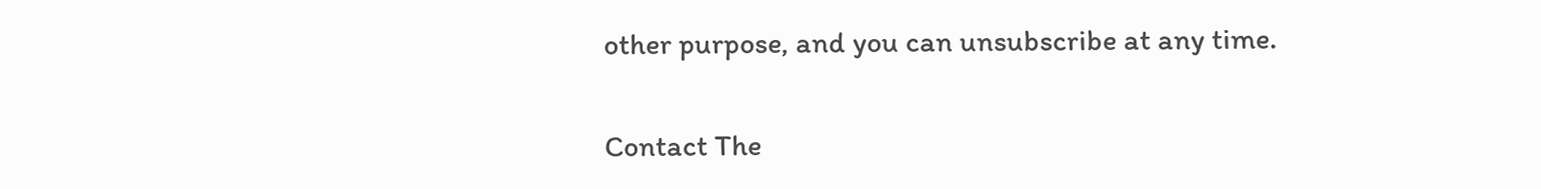other purpose, and you can unsubscribe at any time.

Contact The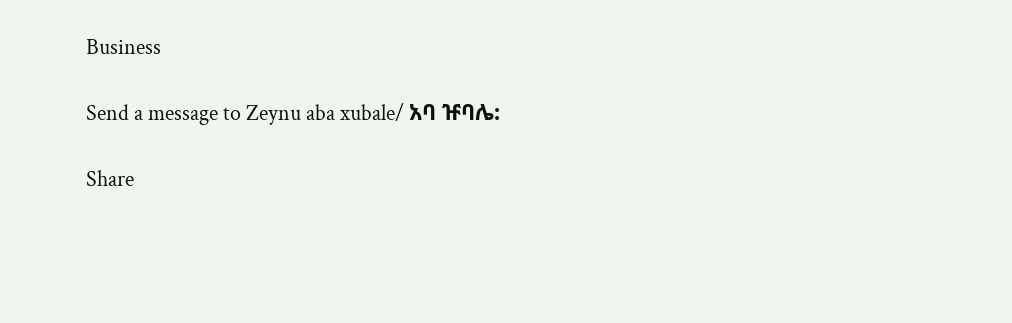Business

Send a message to Zeynu aba xubale/ አባ ዡባሌ:

Share